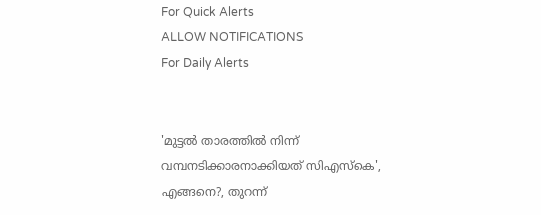For Quick Alerts
ALLOW NOTIFICATIONS
For Daily Alerts


'മുട്ടല്‍ താരത്തില്‍ നിന്ന് വമ്പനടിക്കാരനാക്കിയത് സിഎസ്‌കെ', എങ്ങനെ?, തുറന്ന്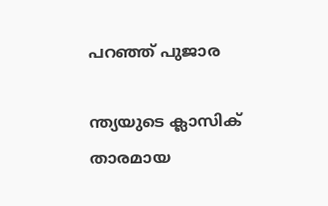പറഞ്ഞ് പുജാര

ന്ത്യയുടെ ക്ലാസിക് താരമായ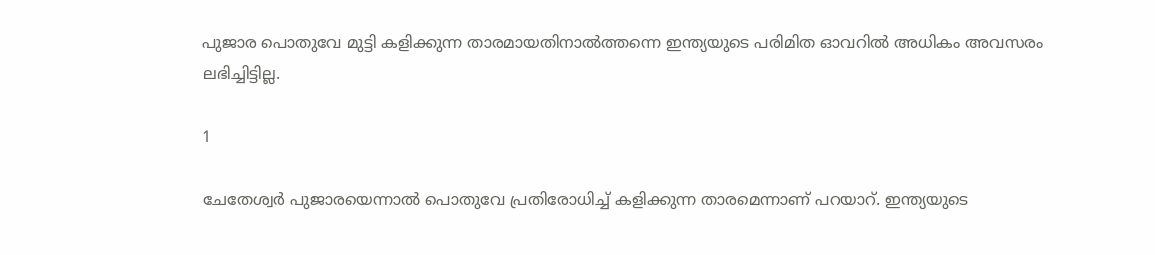പുജാര പൊതുവേ മുട്ടി കളിക്കുന്ന താരമായതിനാല്‍ത്തന്നെ ഇന്ത്യയുടെ പരിമിത ഓവറില്‍ അധികം അവസരം ലഭിച്ചിട്ടില്ല.

1

ചേതേശ്വര്‍ പുജാരയെന്നാല്‍ പൊതുവേ പ്രതിരോധിച്ച് കളിക്കുന്ന താരമെന്നാണ് പറയാറ്. ഇന്ത്യയുടെ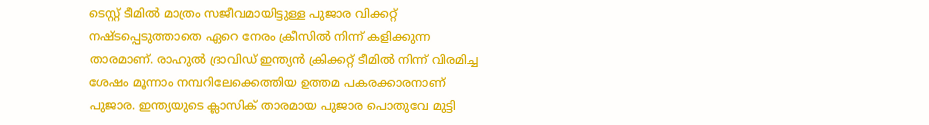ടെസ്റ്റ് ടീമില്‍ മാത്രം സജീവമായിട്ടുള്ള പുജാര വിക്കറ്റ് നഷ്ടപ്പെടുത്താതെ ഏറെ നേരം ക്രീസില്‍ നിന്ന് കളിക്കുന്ന താരമാണ്. രാഹുല്‍ ദ്രാവിഡ് ഇന്ത്യന്‍ ക്രിക്കറ്റ് ടീമില്‍ നിന്ന് വിരമിച്ച ശേഷം മൂന്നാം നമ്പറിലേക്കെത്തിയ ഉത്തമ പകരക്കാരനാണ് പുജാര. ഇന്ത്യയുടെ ക്ലാസിക് താരമായ പുജാര പൊതുവേ മുട്ടി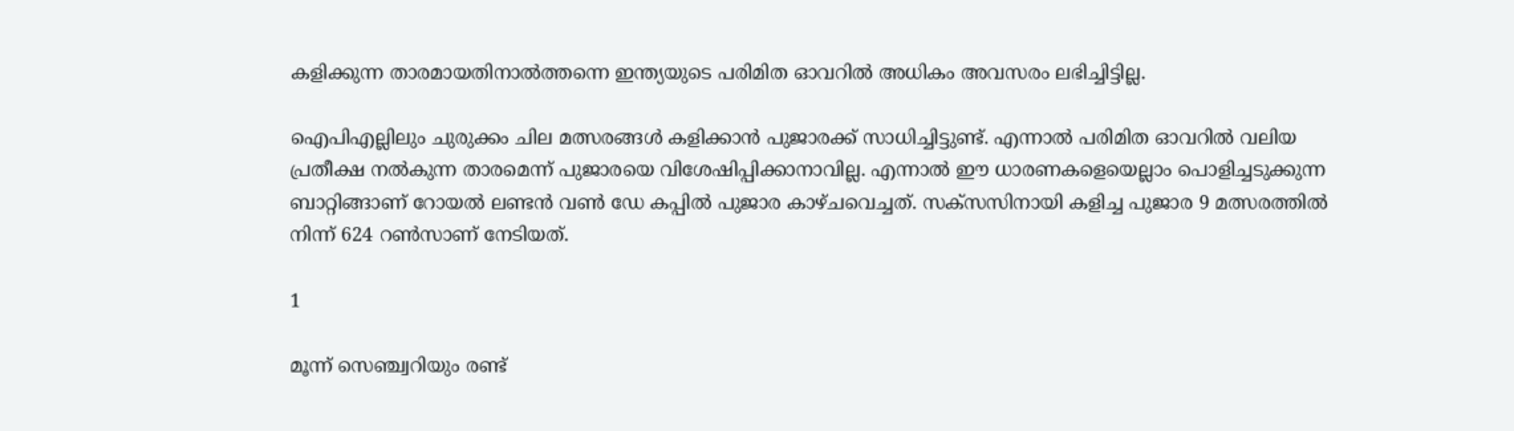കളിക്കുന്ന താരമായതിനാല്‍ത്തന്നെ ഇന്ത്യയുടെ പരിമിത ഓവറില്‍ അധികം അവസരം ലഭിച്ചിട്ടില്ല.

ഐപിഎല്ലിലും ചുരുക്കം ചില മത്സരങ്ങള്‍ കളിക്കാന്‍ പുജാരക്ക് സാധിച്ചിട്ടുണ്ട്. എന്നാല്‍ പരിമിത ഓവറില്‍ വലിയ പ്രതീക്ഷ നല്‍കുന്ന താരമെന്ന് പുജാരയെ വിശേഷിപ്പിക്കാനാവില്ല. എന്നാല്‍ ഈ ധാരണകളെയെല്ലാം പൊളിച്ചടുക്കുന്ന ബാറ്റിങ്ങാണ് റോയല്‍ ലണ്ടന്‍ വണ്‍ ഡേ കപ്പില്‍ പുജാര കാഴ്ചവെച്ചത്. സക്‌സസിനായി കളിച്ച പുജാര 9 മത്സരത്തില്‍ നിന്ന് 624 റണ്‍സാണ് നേടിയത്.

1

മൂന്ന് സെഞ്ച്വറിയും രണ്ട്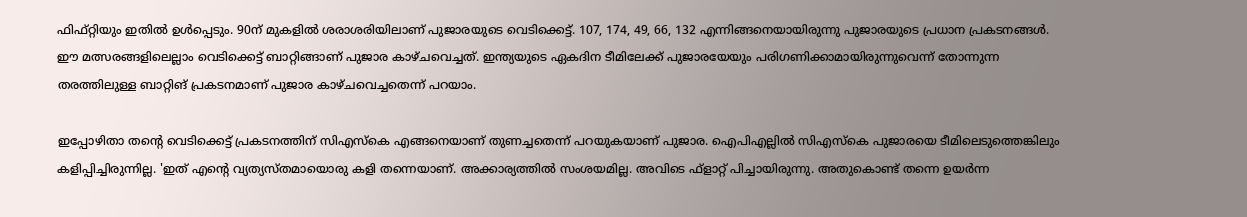ഫിഫ്റ്റിയും ഇതില്‍ ഉള്‍പ്പെടും. 90ന് മുകളില്‍ ശരാശരിയിലാണ് പുജാരയുടെ വെടിക്കെട്ട്. 107, 174, 49, 66, 132 എന്നിങ്ങനെയായിരുന്നു പുജാരയുടെ പ്രധാന പ്രകടനങ്ങള്‍. ഈ മത്സരങ്ങളിലെല്ലാം വെടിക്കെട്ട് ബാറ്റിങ്ങാണ് പുജാര കാഴ്ചവെച്ചത്. ഇന്ത്യയുടെ ഏകദിന ടീമിലേക്ക് പുജാരയേയും പരിഗണിക്കാമായിരുന്നുവെന്ന് തോന്നുന്ന തരത്തിലുള്ള ബാറ്റിങ് പ്രകടനമാണ് പുജാര കാഴ്ചവെച്ചതെന്ന് പറയാം.

ഇപ്പോഴിതാ തന്റെ വെടിക്കെട്ട് പ്രകടനത്തിന് സിഎസ്‌കെ എങ്ങനെയാണ് തുണച്ചതെന്ന് പറയുകയാണ് പുജാര. ഐപിഎല്ലില്‍ സിഎസ്‌കെ പുജാരയെ ടീമിലെടുത്തെങ്കിലും കളിപ്പിച്ചിരുന്നില്ല. 'ഇത് എന്റെ വ്യത്യസ്തമായൊരു കളി തന്നെയാണ്. അക്കാര്യത്തില്‍ സംശയമില്ല. അവിടെ ഫ്‌ളാറ്റ് പിച്ചായിരുന്നു. അതുകൊണ്ട് തന്നെ ഉയര്‍ന്ന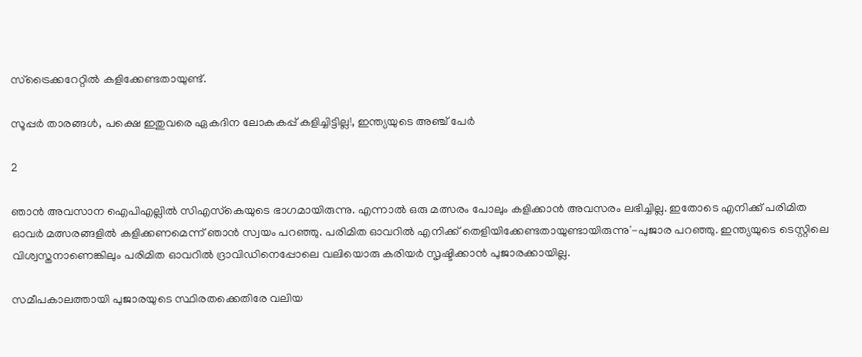സ്‌ട്രൈക്കറേറ്റില്‍ കളിക്കേണ്ടതായുണ്ട്.

സൂപ്പര്‍ താരങ്ങള്‍, പക്ഷെ ഇതുവരെ ഏകദിന ലോകകപ്പ് കളിച്ചിട്ടില്ല!, ഇന്ത്യയുടെ അഞ്ച് പേര്‍

2

ഞാന്‍ അവസാന ഐപിഎല്ലില്‍ സിഎസ്‌കെയുടെ ഭാഗമായിരുന്നു. എന്നാല്‍ ഒരു മത്സരം പോലും കളിക്കാന്‍ അവസരം ലഭിച്ചില്ല. ഇതോടെ എനിക്ക് പരിമിത ഓവര്‍ മത്സരങ്ങളില്‍ കളിക്കണമെന്ന് ഞാന്‍ സ്വയം പറഞ്ഞു. പരിമിത ഓവറില്‍ എനിക്ക് തെളിയിക്കേണ്ടതായുണ്ടായിരുന്നു'-പുജാര പറഞ്ഞു. ഇന്ത്യയുടെ ടെസ്റ്റിലെ വിശ്വസ്തനാണെങ്കിലും പരിമിത ഓവറില്‍ ദ്രാവിഡിനെപ്പോലെ വലിയൊരു കരിയര്‍ സൃഷ്ടിക്കാന്‍ പുജാരക്കായില്ല.

സമീപകാലത്തായി പുജാരയുടെ സ്ഥിരതക്കെതിരേ വലിയ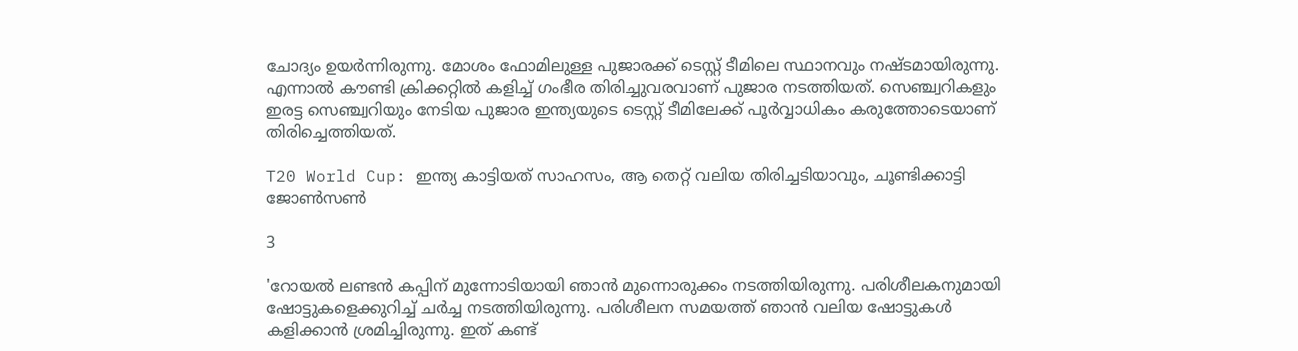ചോദ്യം ഉയര്‍ന്നിരുന്നു. മോശം ഫോമിലുള്ള പുജാരക്ക് ടെസ്റ്റ് ടീമിലെ സ്ഥാനവും നഷ്ടമായിരുന്നു. എന്നാല്‍ കൗണ്ടി ക്രിക്കറ്റില്‍ കളിച്ച് ഗംഭീര തിരിച്ചുവരവാണ് പുജാര നടത്തിയത്. സെഞ്ച്വറികളും ഇരട്ട സെഞ്ച്വറിയും നേടിയ പുജാര ഇന്ത്യയുടെ ടെസ്റ്റ് ടീമിലേക്ക് പൂര്‍വ്വാധികം കരുത്തോടെയാണ് തിരിച്ചെത്തിയത്.

T20 World Cup: ഇന്ത്യ കാട്ടിയത് സാഹസം, ആ തെറ്റ് വലിയ തിരിച്ചടിയാവും, ചൂണ്ടിക്കാട്ടി ജോണ്‍സണ്‍

3

'റോയല്‍ ലണ്ടന്‍ കപ്പിന് മുന്നോടിയായി ഞാന്‍ മുന്നൊരുക്കം നടത്തിയിരുന്നു. പരിശീലകനുമായി ഷോട്ടുകളെക്കുറിച്ച് ചര്‍ച്ച നടത്തിയിരുന്നു. പരിശീലന സമയത്ത് ഞാന്‍ വലിയ ഷോട്ടുകള്‍ കളിക്കാന്‍ ശ്രമിച്ചിരുന്നു. ഇത് കണ്ട്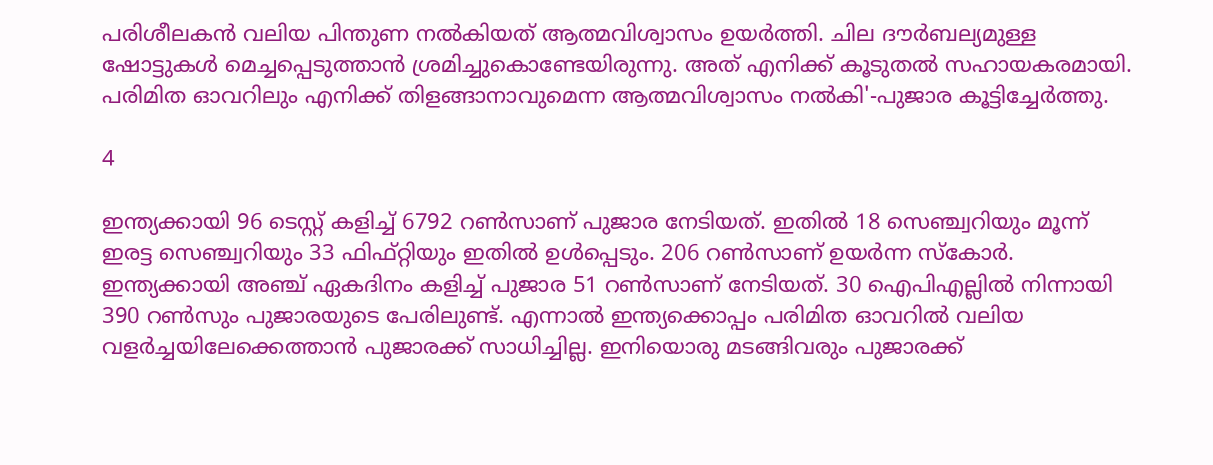പരിശീലകന്‍ വലിയ പിന്തുണ നല്‍കിയത് ആത്മവിശ്വാസം ഉയര്‍ത്തി. ചില ദൗര്‍ബല്യമുള്ള ഷോട്ടുകള്‍ മെച്ചപ്പെടുത്താന്‍ ശ്രമിച്ചുകൊണ്ടേയിരുന്നു. അത് എനിക്ക് കൂടുതല്‍ സഹായകരമായി. പരിമിത ഓവറിലും എനിക്ക് തിളങ്ങാനാവുമെന്ന ആത്മവിശ്വാസം നല്‍കി'-പുജാര കൂട്ടിച്ചേര്‍ത്തു.

4

ഇന്ത്യക്കായി 96 ടെസ്റ്റ് കളിച്ച് 6792 റണ്‍സാണ് പുജാര നേടിയത്. ഇതില്‍ 18 സെഞ്ച്വറിയും മൂന്ന് ഇരട്ട സെഞ്ച്വറിയും 33 ഫിഫ്റ്റിയും ഇതില്‍ ഉള്‍പ്പെടും. 206 റണ്‍സാണ് ഉയര്‍ന്ന സ്‌കോര്‍. ഇന്ത്യക്കായി അഞ്ച് ഏകദിനം കളിച്ച് പുജാര 51 റണ്‍സാണ് നേടിയത്. 30 ഐപിഎല്ലില്‍ നിന്നായി 390 റണ്‍സും പുജാരയുടെ പേരിലുണ്ട്. എന്നാല്‍ ഇന്ത്യക്കൊപ്പം പരിമിത ഓവറില്‍ വലിയ വളര്‍ച്ചയിലേക്കെത്താന്‍ പുജാരക്ക് സാധിച്ചില്ല. ഇനിയൊരു മടങ്ങിവരും പുജാരക്ക്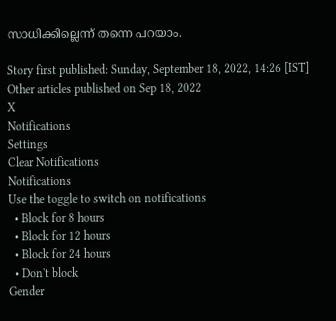സാധിക്കില്ലെന്ന് തന്നെ പറയാം.

Story first published: Sunday, September 18, 2022, 14:26 [IST]
Other articles published on Sep 18, 2022
X
Notifications
Settings
Clear Notifications
Notifications
Use the toggle to switch on notifications
  • Block for 8 hours
  • Block for 12 hours
  • Block for 24 hours
  • Don't block
Gender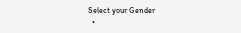Select your Gender
  •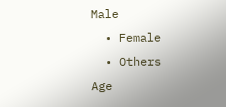Male
  • Female
  • Others
Age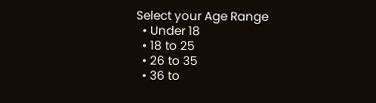Select your Age Range
  • Under 18
  • 18 to 25
  • 26 to 35
  • 36 to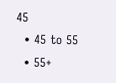45
  • 45 to 55
  • 55+